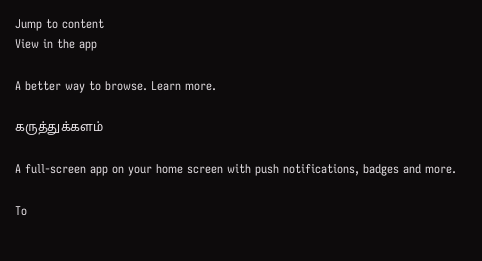Jump to content
View in the app

A better way to browse. Learn more.

கருத்துக்களம்

A full-screen app on your home screen with push notifications, badges and more.

To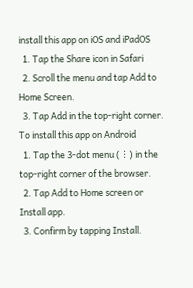install this app on iOS and iPadOS
  1. Tap the Share icon in Safari
  2. Scroll the menu and tap Add to Home Screen.
  3. Tap Add in the top-right corner.
To install this app on Android
  1. Tap the 3-dot menu (⋮) in the top-right corner of the browser.
  2. Tap Add to Home screen or Install app.
  3. Confirm by tapping Install.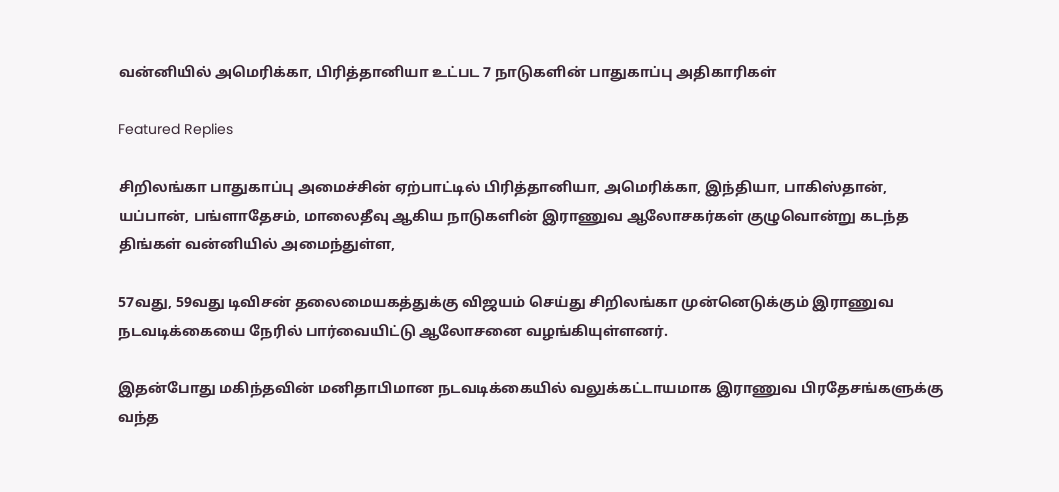வன்னியில் அமெரிக்கா, பிரித்தானியா உட்பட 7 நாடுகளின் பாதுகாப்பு அதிகாரிகள்

Featured Replies

சிறிலங்கா பாதுகாப்பு அமைச்சின் ஏற்பாட்டில் பிரித்தானியா, அமெரிக்கா, இந்தியா, பாகிஸ்தான், யப்பான், பங்ளாதேசம், மாலைதீவு ஆகிய நாடுகளின் இராணுவ ஆலோசகர்கள் குழுவொன்று கடந்த திங்கள் வன்னியில் அமைந்துள்ள,

57வது, 59வது டிவிசன் தலைமையகத்துக்கு விஜயம் செய்து சிறிலங்கா முன்னெடுக்கும் இராணுவ நடவடிக்கையை நேரில் பார்வையிட்டு ஆலோசனை வழங்கியுள்ளனர்.

இதன்போது மகிந்தவின் மனிதாபிமான நடவடிக்கையில் வலுக்கட்டாயமாக இராணுவ பிரதேசங்களுக்கு வந்த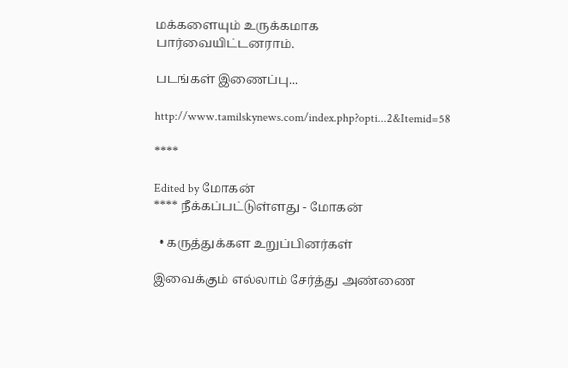மக்களையும் உருக்கமாக பார்வையிட்டனராம்.

படங்கள் இணைப்பு...

http://www.tamilskynews.com/index.php?opti...2&Itemid=58

****

Edited by மோகன்
**** நீக்கப்பட்டுள்ளது - மோகன்

  • கருத்துக்கள உறுப்பினர்கள்

இவைக்கும் எல்லாம் சேர்த்து அண்ணை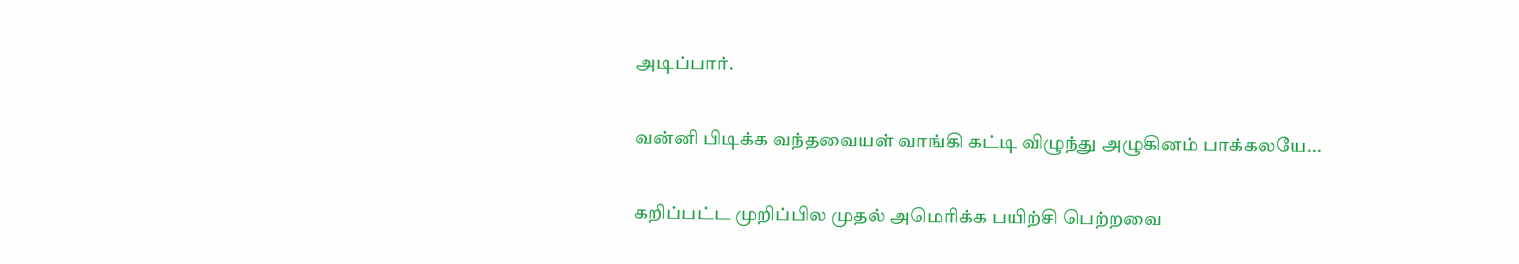அடிப்பார்.

வன்னி பிடிக்க வந்தவையள் வாங்கி கட்டி விழுந்து அழுகினம் பாக்கலயே...

கறிப்பட்ட முறிப்பில முதல் அமெரிக்க பயிற்சி பெற்றவை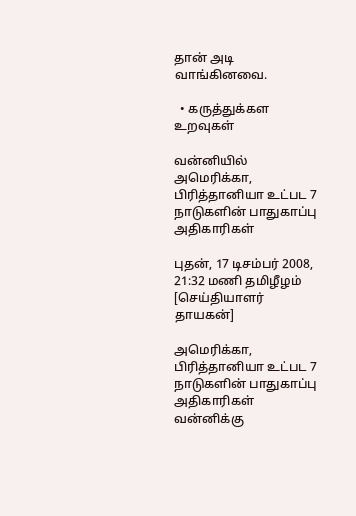தான் அடி வாங்கினவை.

  • கருத்துக்கள உறவுகள்

வன்னியில் அமெரிக்கா, பிரித்தானியா உட்பட 7 நாடுகளின் பாதுகாப்பு அதிகாரிகள்

புதன், 17 டிசம்பர் 2008, 21:32 மணி தமிழீழம் [செய்தியாளர் தாயகன்]

அமெரிக்கா, பிரித்தானியா உட்பட 7 நாடுகளின் பாதுகாப்பு அதிகாரிகள் வன்னிக்கு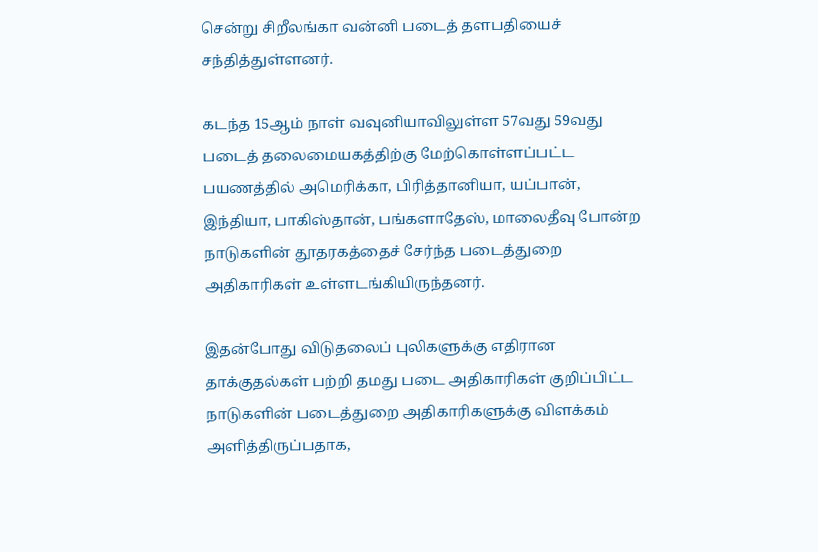சென்று சிறீலங்கா வன்னி படைத் தளபதியைச் சந்தித்துள்ளனர்.

கடந்த 15ஆம் நாள் வவுனியாவிலுள்ள 57வது 59வது படைத் தலைமையகத்திற்கு மேற்கொள்ளப்பட்ட பயணத்தில் அமெரிக்கா, பிரித்தானியா, யப்பான், இந்தியா, பாகிஸ்தான், பங்களாதேஸ், மாலைதீவு போன்ற நாடுகளின் தூதரகத்தைச் சேர்ந்த படைத்துறை அதிகாரிகள் உள்ளடங்கியிருந்தனர்.

இதன்போது விடுதலைப் புலிகளுக்கு எதிரான தாக்குதல்கள் பற்றி தமது படை அதிகாரிகள் குறிப்பிட்ட நாடுகளின் படைத்துறை அதிகாரிகளுக்கு விளக்கம் அளித்திருப்பதாக,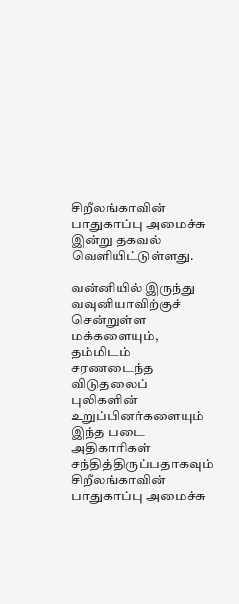சிறீலங்காவின் பாதுகாப்பு அமைச்சு இன்று தகவல் வெளியிட்டுள்ளது.

வன்னியில் இருந்து வவுனியாவிற்குச் சென்றுள்ள மக்களையும், தம்மிடம் சரணடைந்த விடுதலைப் புலிகளின் உறுப்பினர்களையும் இந்த படை அதிகாரிகள் சந்தித்திருப்பதாகவும் சிறீலங்காவின் பாதுகாப்பு அமைச்சு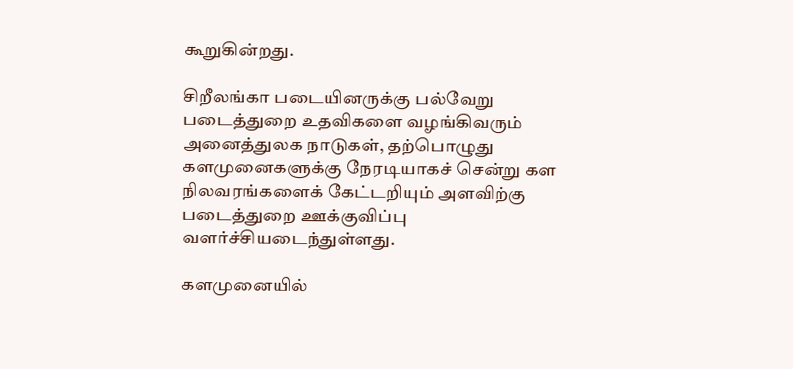கூறுகின்றது.

சிறீலங்கா படையினருக்கு பல்வேறு படைத்துறை உதவிகளை வழங்கிவரும் அனைத்துலக நாடுகள், தற்பொழுது களமுனைகளுக்கு நேரடியாகச் சென்று கள நிலவரங்களைக் கேட்டறியும் அளவிற்கு படைத்துறை ஊக்குவிப்பு வளர்ச்சியடைந்துள்ளது.

களமுனையில்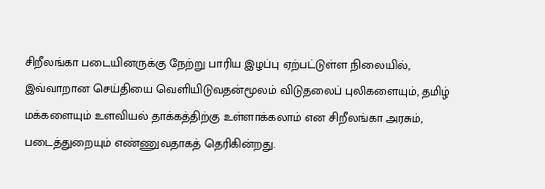சிறீலங்கா படையினருக்கு நேற்று பாரிய இழப்பு ஏற்பட்டுள்ள நிலையில், இவ்வாறான செய்தியை வெளியிடுவதன்மூலம் விடுதலைப் புலிகளையும், தமிழ் மக்களையும் உளவியல் தாக்கத்திற்கு உள்ளாக்கலாம் என சிறீலங்கா அரசும், படைத்துறையும் எண்ணுவதாகத் தெரிகின்றது.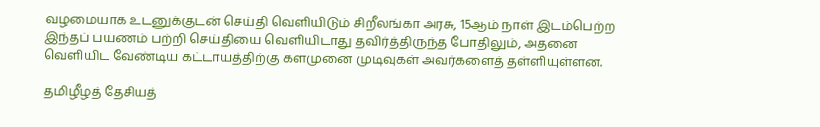வழமையாக உடனுக்குடன் செய்தி வெளியிடும் சிறீலங்கா அரசு, 15ஆம் நாள் இடம்பெற்ற இந்தப் பயணம் பற்றி செய்தியை வெளியிடாது தவிர்த்திருந்த போதிலும், அதனை வெளியிட வேண்டிய கட்டாயத்திற்கு களமுனை முடிவுகள் அவர்களைத் தள்ளியுள்ளன.

தமிழீழத் தேசியத்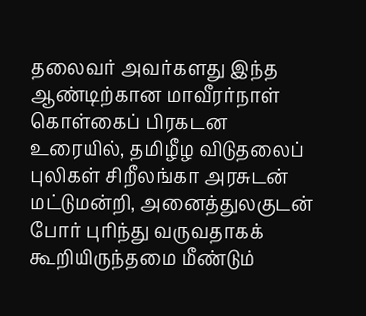தலைவர் அவர்களது இந்த ஆண்டிற்கான மாவீரர்நாள் கொள்கைப் பிரகடன உரையில், தமிழீழ விடுதலைப் புலிகள் சிறீலங்கா அரசுடன் மட்டுமன்றி, அனைத்துலகுடன் போர் புரிந்து வருவதாகக் கூறியிருந்தமை மீண்டும்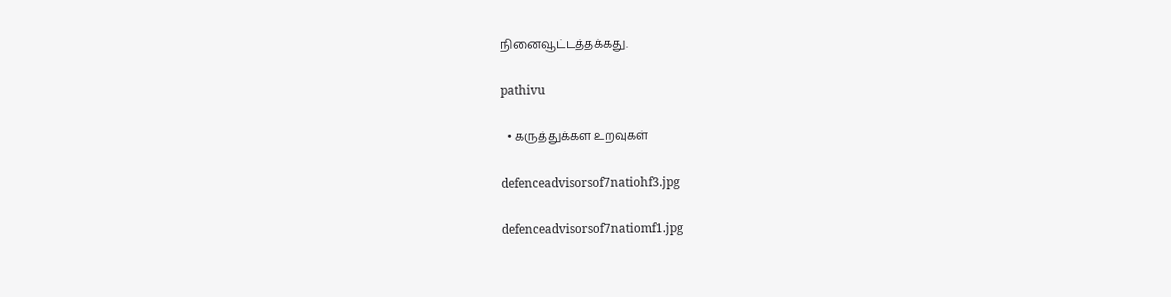நினைவூட்டத்தக்கது.

pathivu

  • கருத்துக்கள உறவுகள்

defenceadvisorsof7natiohf3.jpg

defenceadvisorsof7natiomf1.jpg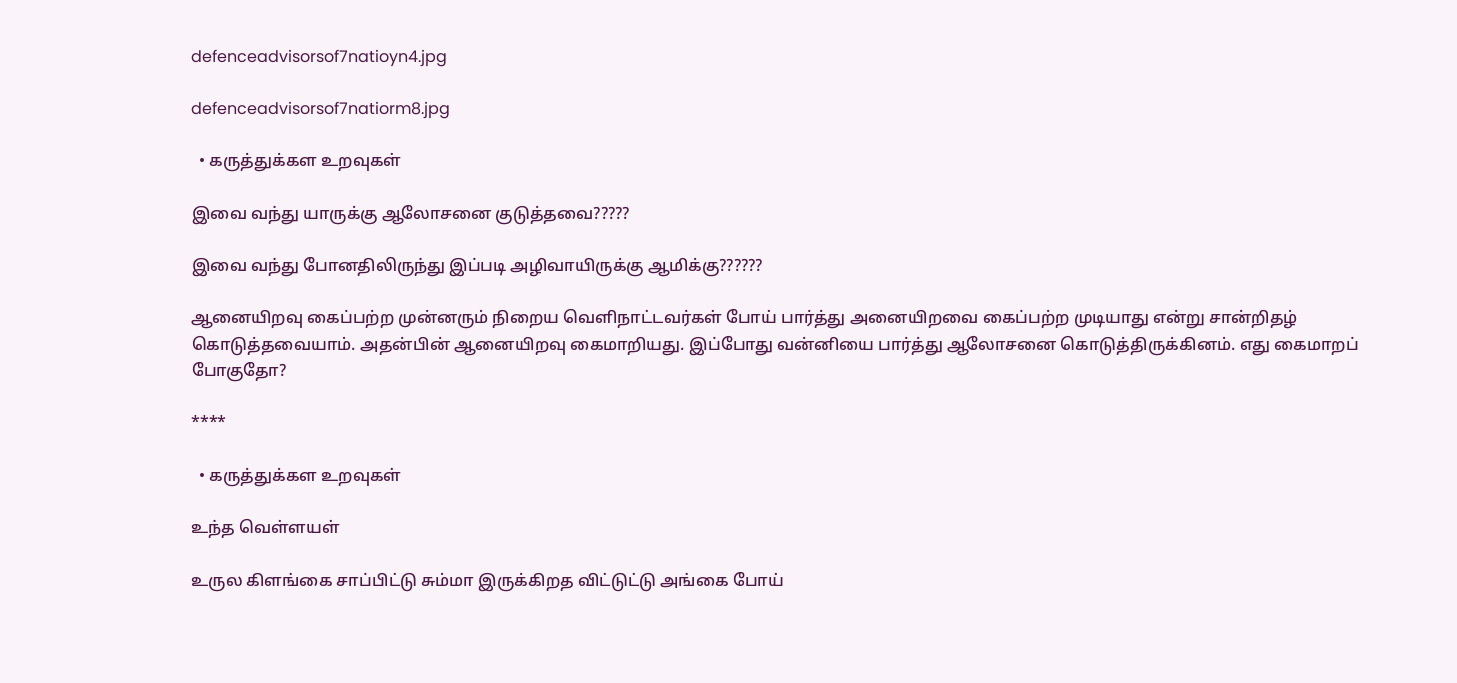defenceadvisorsof7natioyn4.jpg

defenceadvisorsof7natiorm8.jpg

  • கருத்துக்கள உறவுகள்

இவை வந்து யாருக்கு ஆலோசனை குடுத்தவை?????

இவை வந்து போனதிலிருந்து இப்படி அழிவாயிருக்கு ஆமிக்கு??????

ஆனையிறவு கைப்பற்ற முன்னரும் நிறைய வெளிநாட்டவர்கள் போய் பார்த்து அனையிறவை கைப்பற்ற முடியாது என்று சான்றிதழ் கொடுத்தவையாம். அதன்பின் ஆனையிறவு கைமாறியது. இப்போது வன்னியை பார்த்து ஆலோசனை கொடுத்திருக்கினம். எது கைமாறப் போகுதோ?

****

  • கருத்துக்கள உறவுகள்

உந்த வெள்ளயள்

உருல கிளங்கை சாப்பிட்டு சும்மா இருக்கிறத விட்டுட்டு அங்கை போய்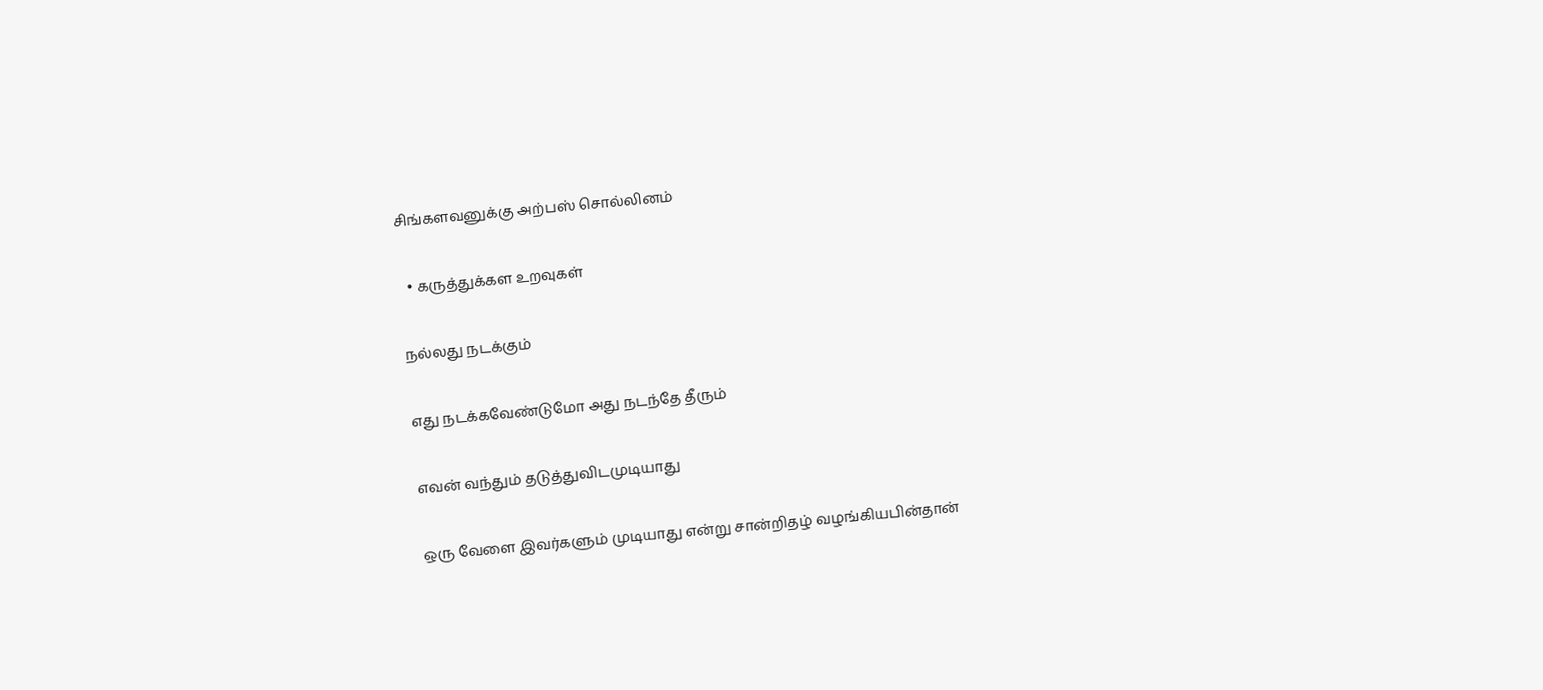சிங்களவனுக்கு அற்பஸ் சொல்லினம்

  • கருத்துக்கள உறவுகள்

நல்லது நடக்கும்

எது நடக்கவேண்டுமோ அது நடந்தே தீரும்

எவன் வந்தும் தடுத்துவிடமுடியாது

ஒரு வேளை இவர்களும் முடியாது என்று சான்றிதழ் வழங்கியபின்தான்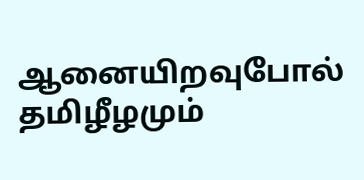ஆனையிறவுபோல் தமிழீழமும்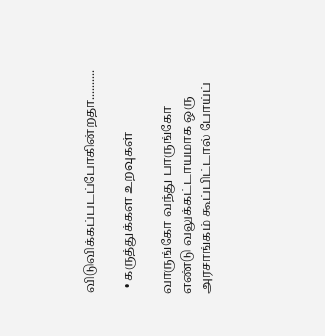விடுவிக்கப்படப்போகின்றதா..........

  • கருத்துக்கள உறவுகள்

வாருங்கோ வந்து பாருங்கோ எண்டு வலுக்கட்டாயமாக ஒரு அரசாங்கம் கூப்பிட்டால் போய்ப்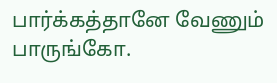பார்க்கத்தானே வேணும் பாருங்கோ.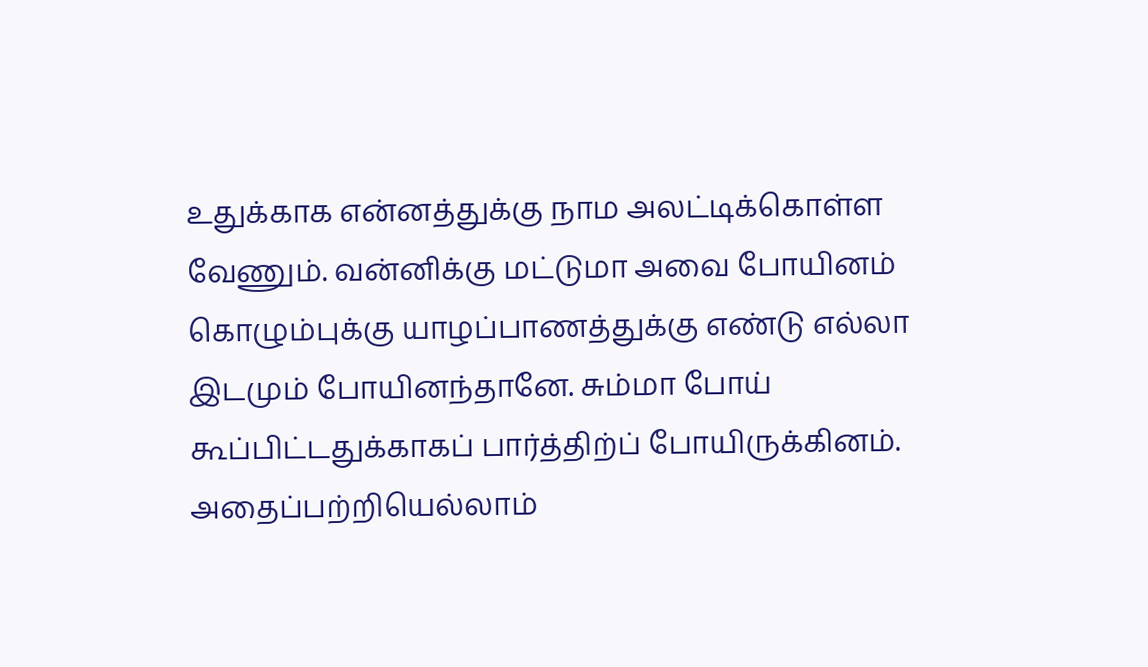உதுக்காக என்னத்துக்கு நாம அலட்டிக்கொள்ள வேணும். வன்னிக்கு மட்டுமா அவை போயினம் கொழும்புக்கு யாழப்பாணத்துக்கு எண்டு எல்லா இடமும் போயினந்தானே. சும்மா போய் கூப்பிட்டதுக்காகப் பார்த்திற்ப் போயிருக்கினம். அதைப்பற்றியெல்லாம்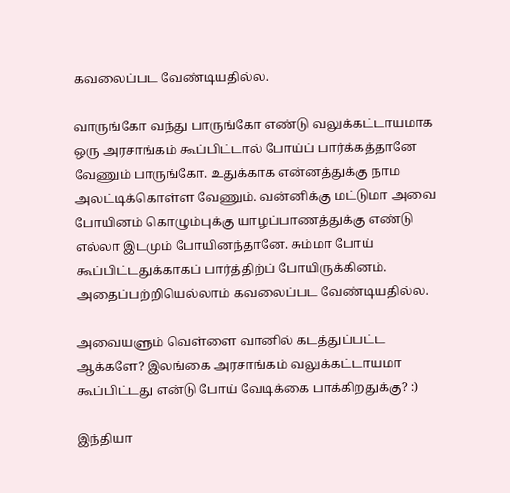கவலைப்பட வேண்டியதில்ல.

வாருங்கோ வந்து பாருங்கோ எண்டு வலுக்கட்டாயமாக ஒரு அரசாங்கம் கூப்பிட்டால் போய்ப் பார்க்கத்தானே வேணும் பாருங்கோ. உதுக்காக என்னத்துக்கு நாம அலட்டிக்கொள்ள வேணும். வன்னிக்கு மட்டுமா அவை போயினம் கொழும்புக்கு யாழப்பாணத்துக்கு எண்டு எல்லா இடமும் போயினந்தானே. சும்மா போய் கூப்பிட்டதுக்காகப் பார்த்திற்ப் போயிருக்கினம். அதைப்பற்றியெல்லாம் கவலைப்பட வேண்டியதில்ல.

அவையளும் வெள்ளை வானில் கடத்துப்பட்ட ஆக்களே? இலங்கை அரசாங்கம் வலுக்கட்டாயமா கூப்பிட்டது என்டு போய் வேடிக்கை பாக்கிறதுக்கு? :)

இந்தியா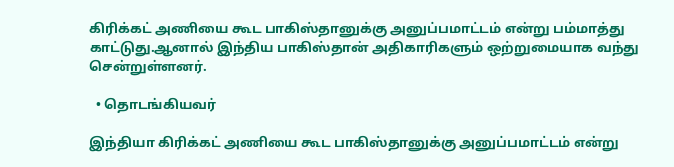கிரிக்கட் அணியை கூட பாகிஸ்தானுக்கு அனுப்பமாட்டம் என்று பம்மாத்து காட்டுது.ஆனால் இந்திய பாகிஸ்தான் அதிகாரிகளும் ஒற்றுமையாக வந்து சென்றுள்ளனர்.

  • தொடங்கியவர்

இந்தியா கிரிக்கட் அணியை கூட பாகிஸ்தானுக்கு அனுப்பமாட்டம் என்று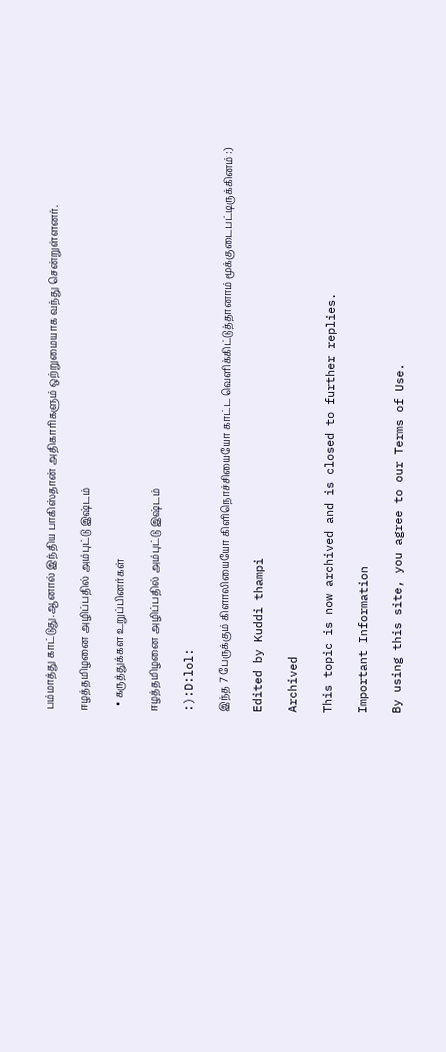பம்மாத்து காட்டுது.ஆனால் இந்திய பாகிஸ்தான் அதிகாரிகளும் ஒற்றுமையாக வந்து சென்றுள்ளனர்.

ஈழத்தமிழனை அழிப்பதில் அம்புட்டு இஷ்டம்

  • கருத்துக்கள உறுப்பினர்கள்

ஈழத்தமிழனை அழிப்பதில் அம்புட்டு இஷ்டம்

:):D:lol:

இந்த 7 பேருக்கும் கிளாலியையோ கிளிநொச்சியையோ காட்ட வெளிக்கிட்டுத்தானாம் மூக்குடைபட்டிருக்கினம் :)

Edited by Kuddi thampi

Archived

This topic is now archived and is closed to further replies.

Important Information

By using this site, you agree to our Terms of Use.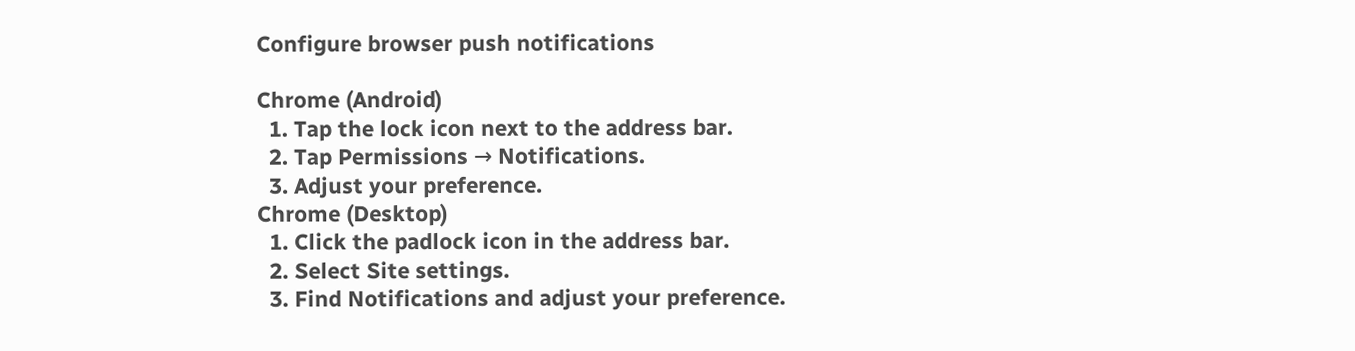Configure browser push notifications

Chrome (Android)
  1. Tap the lock icon next to the address bar.
  2. Tap Permissions → Notifications.
  3. Adjust your preference.
Chrome (Desktop)
  1. Click the padlock icon in the address bar.
  2. Select Site settings.
  3. Find Notifications and adjust your preference.